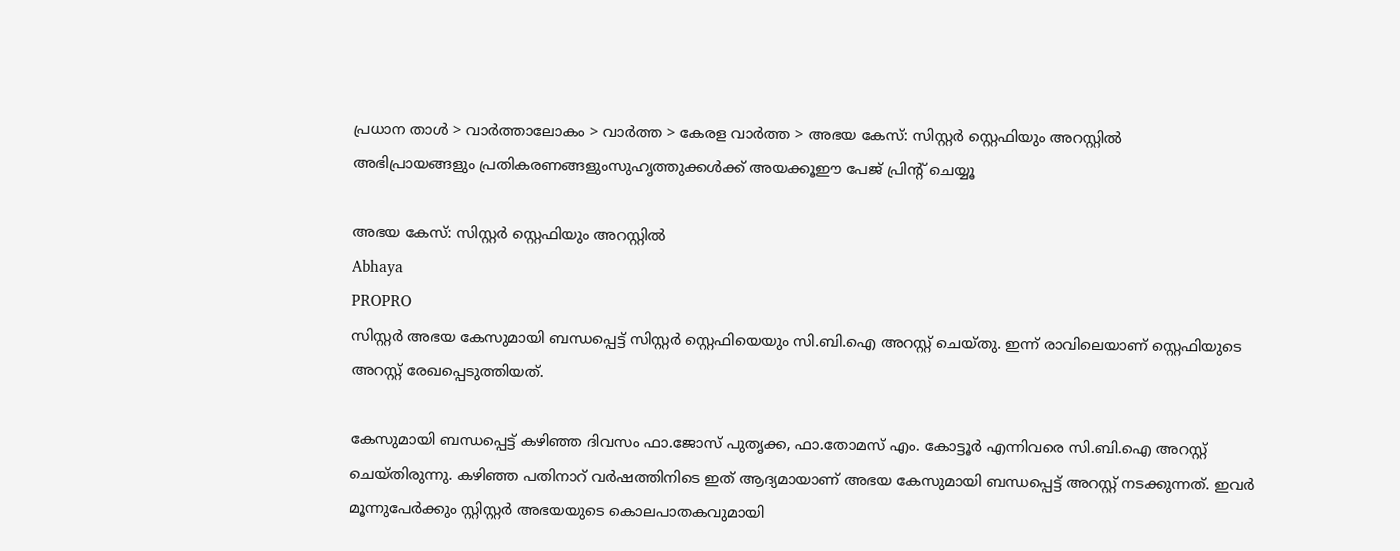പ്രധാന താള്‍ > വാര്‍ത്താലോകം > വാര്‍ത്ത > കേരള വാര്‍ത്ത > അഭയ കേസ്: സിസ്റ്റര്‍ സ്റ്റെഫിയും അറസ്റ്റില്‍
അഭിപ്രായങ്ങളും പ്രതികരണങ്ങളുംസുഹൃത്തുക്കള്‍ക്ക് അയക്കൂഈ പേജ് പ്രിന്‍റ് ചെയ്യൂ

അഭയ കേസ്: സിസ്റ്റര്‍ സ്റ്റെഫിയും അറസ്റ്റില്‍
Abhaya
PROPRO
സിസ്റ്റര്‍ അഭയ കേസുമായി ബന്ധപ്പെട്ട് സിസ്റ്റര്‍ സ്റ്റെഫിയെയും സി.ബി.ഐ അറസ്റ്റ് ചെയ്തു. ഇന്ന് രാവിലെയാണ് സ്റ്റെഫിയുടെ അറസ്റ്റ് രേഖപ്പെടുത്തിയത്.

കേസുമായി ബന്ധപ്പെട്ട് കഴിഞ്ഞ ദിവസം ഫാ.ജോസ് പുതൃക്ക, ഫാ.തോമസ് എം. കോട്ടൂര്‍ എന്നിവരെ സി.ബി.ഐ അറസ്റ്റ് ചെയ്തിരുന്നു. കഴിഞ്ഞ പതിനാറ് വര്‍ഷത്തിനിടെ ഇത് ആദ്യമായാണ് അഭയ കേസുമായി ബന്ധപ്പെട്ട് അറസ്റ്റ് നടക്കുന്നത്. ഇവര്‍ മൂന്നുപേര്‍ക്കും സ്റ്റിസ്റ്റര്‍ അഭയയുടെ കൊലപാതകവുമായി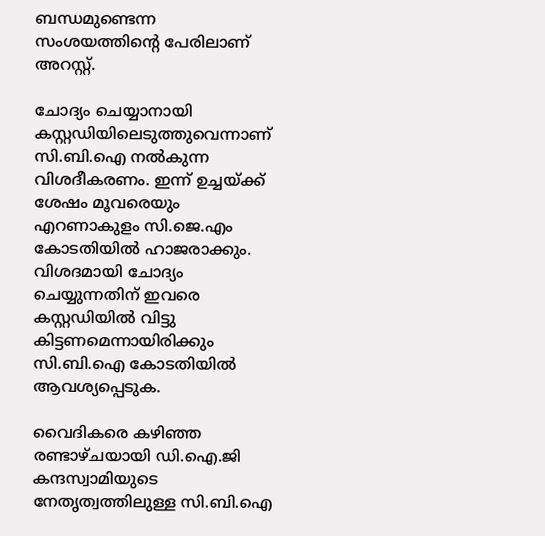ബന്ധമുണ്ടെന്ന സംശയത്തിന്‍റെ പേരിലാണ് അറസ്റ്റ്.

ചോദ്യം ചെയ്യാനായി കസ്റ്റഡിയിലെടുത്തുവെന്നാണ് സി.ബി.ഐ നല്‍കുന്ന വിശദീകരണം. ഇന്ന് ഉച്ചയ്ക്ക് ശേഷം മൂവരെയും എറണാകുളം സി.ജെ.എം കോടതിയില്‍ ഹാജരാക്കും. വിശദമായി ചോദ്യം ചെയ്യുന്നതിന് ഇവരെ കസ്റ്റഡിയില്‍ വിട്ടു കിട്ടണമെന്നായിരിക്കും സി.ബി.ഐ കോടതിയില്‍ ആവശ്യപ്പെടുക.

വൈദികരെ കഴിഞ്ഞ രണ്ടാഴ്ചയായി ഡി.ഐ.ജി കന്ദസ്വാമിയുടെ നേതൃത്വത്തിലുള്ള സി.ബി.ഐ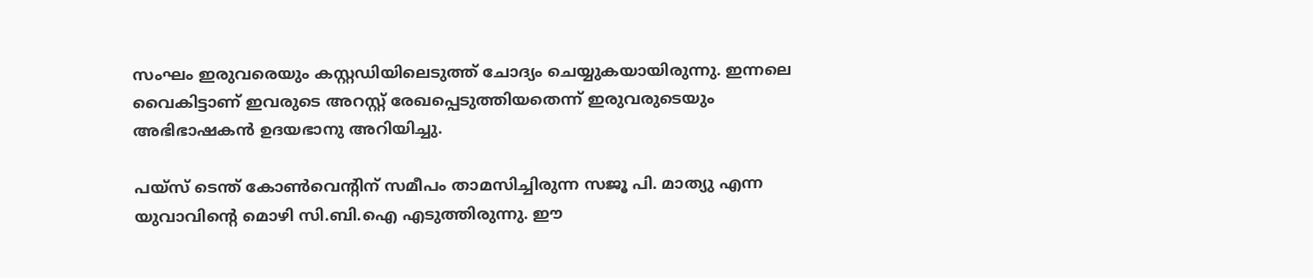സംഘം ഇരുവരെയും കസ്റ്റഡിയിലെടുത്ത് ചോദ്യം ചെയ്യുകയായിരുന്നു. ഇന്നലെ വൈകിട്ടാണ് ഇവരുടെ അറസ്റ്റ് രേഖപ്പെടുത്തിയതെന്ന് ഇരുവരുടെയും അഭിഭാഷകന്‍ ഉദയഭാനു അറിയിച്ചു.

പയ്സ് ടെന്ത് കോണ്‍‌വെന്‍റിന് സമീപം താമസിച്ചിരുന്ന സജൂ പി. മാത്യു എന്ന യുവാവിന്‍റെ മൊഴി സി.ബി.ഐ എടുത്തിരുന്നു. ഈ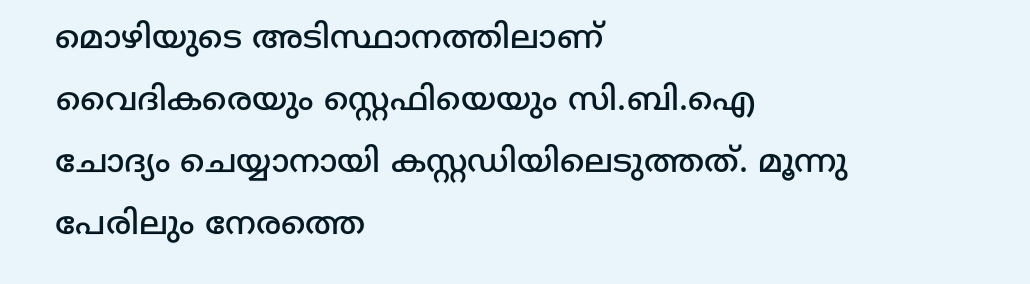മൊഴിയുടെ അടിസ്ഥാനത്തിലാണ് വൈദികരെയും സ്റ്റെഫിയെയും സി.ബി.ഐ ചോദ്യം ചെയ്യാനായി കസ്റ്റഡിയിലെടുത്തത്. മൂന്നു പേരിലും നേരത്തെ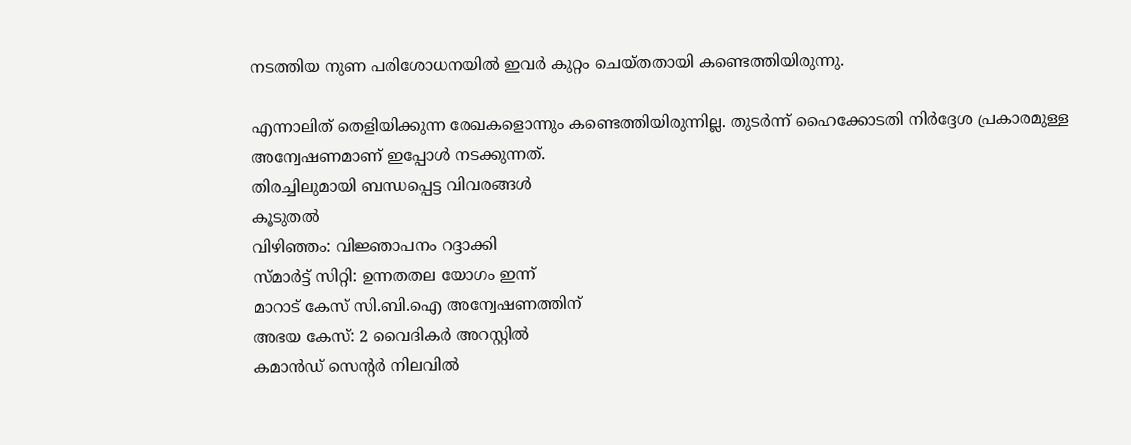നടത്തിയ നുണ പരിശോധനയില്‍ ഇവര്‍ കുറ്റം ചെയ്തതായി കണ്ടെത്തിയിരുന്നു.

എന്നാലിത് തെളിയിക്കുന്ന രേഖകളൊന്നും കണ്ടെത്തിയിരുന്നില്ല. തുടര്‍ന്ന് ഹൈക്കോടതി നിര്‍ദ്ദേശ പ്രകാരമുള്ള അന്വേഷണമാണ് ഇപ്പോള്‍ നടക്കുന്നത്.
തിരച്ചിലുമായി ബന്ധപ്പെട്ട വിവരങ്ങള്‍
കൂടുതല്‍
വിഴിഞ്ഞം: വിജ്ഞാപനം റദ്ദാക്കി
സ്മാര്‍ട്ട് സിറ്റി: ഉന്നതതല യോഗം ഇന്ന്
മാറാട് കേസ് സി.ബി.ഐ അന്വേഷണത്തിന്
അഭയ കേസ്: 2 വൈദികര്‍ അറസ്റ്റില്‍
കമാന്‍ഡ്‌ സെന്‍റര്‍ നിലവില്‍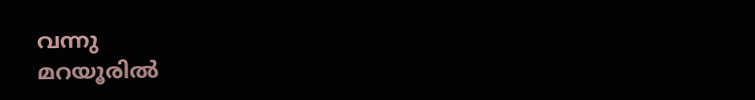വന്നു
മറയൂരില്‍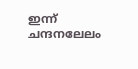ഇന്ന് ചന്ദനലേലം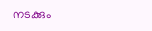നടക്കും